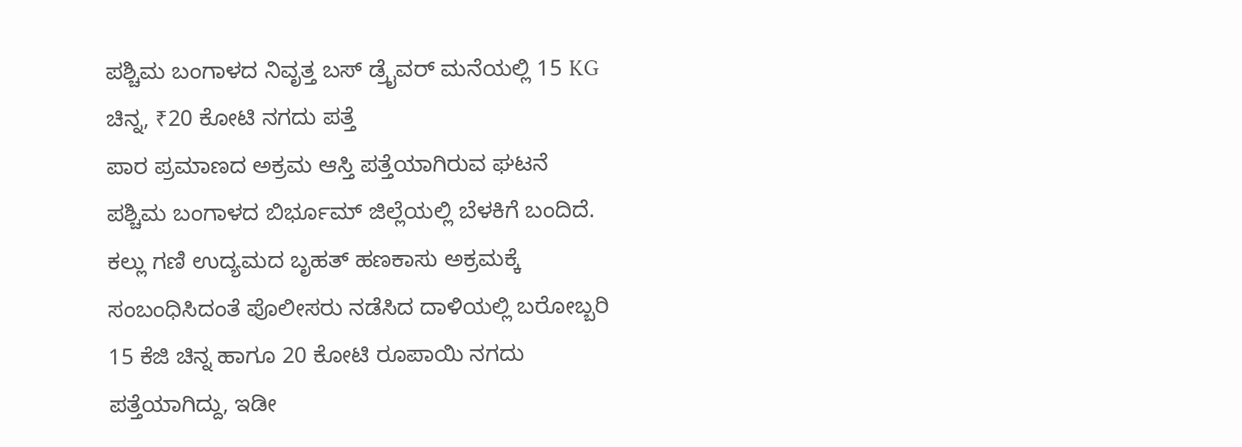ಪಶ್ಚಿಮ ಬಂಗಾಳದ ನಿವೃತ್ತ ಬಸ್ ಡ್ರೈವರ್ ಮನೆಯಲ್ಲಿ 15 KG ಚಿನ್ನ, ₹20 ಕೋಟಿ ನಗದು ಪತ್ತೆ
ಪಾರ ಪ್ರಮಾಣದ ಅಕ್ರಮ ಆಸ್ತಿ ಪತ್ತೆಯಾಗಿರುವ ಘಟನೆ ಪಶ್ಚಿಮ ಬಂಗಾಳದ ಬಿರ್ಭೂಮ್ ಜಿಲ್ಲೆಯಲ್ಲಿ ಬೆಳಕಿಗೆ ಬಂದಿದೆ. ಕಲ್ಲು ಗಣಿ ಉದ್ಯಮದ ಬೃಹತ್ ಹಣಕಾಸು ಅಕ್ರಮಕ್ಕೆ ಸಂಬಂಧಿಸಿದಂತೆ ಪೊಲೀಸರು ನಡೆಸಿದ ದಾಳಿಯಲ್ಲಿ ಬರೋಬ್ಬರಿ 15 ಕೆಜಿ ಚಿನ್ನ ಹಾಗೂ 20 ಕೋಟಿ ರೂಪಾಯಿ ನಗದು ಪತ್ತೆಯಾಗಿದ್ದು, ಇಡೀ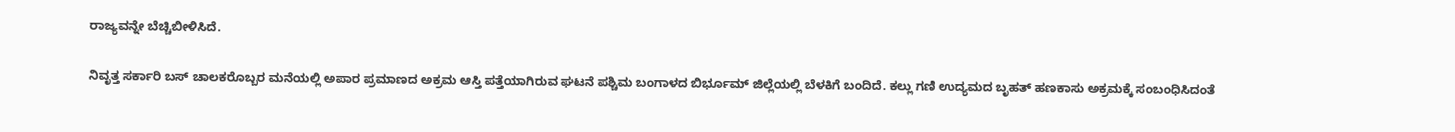ರಾಜ್ಯವನ್ನೇ ಬೆಚ್ಚಿಬೀಳಿಸಿದೆ.

ನಿವೃತ್ತ ಸರ್ಕಾರಿ ಬಸ್ ಚಾಲಕರೊಬ್ಬರ ಮನೆಯಲ್ಲಿ ಅಪಾರ ಪ್ರಮಾಣದ ಅಕ್ರಮ ಆಸ್ತಿ ಪತ್ತೆಯಾಗಿರುವ ಘಟನೆ ಪಶ್ಚಿಮ ಬಂಗಾಳದ ಬಿರ್ಭೂಮ್ ಜಿಲ್ಲೆಯಲ್ಲಿ ಬೆಳಕಿಗೆ ಬಂದಿದೆ. ಕಲ್ಲು ಗಣಿ ಉದ್ಯಮದ ಬೃಹತ್ ಹಣಕಾಸು ಅಕ್ರಮಕ್ಕೆ ಸಂಬಂಧಿಸಿದಂತೆ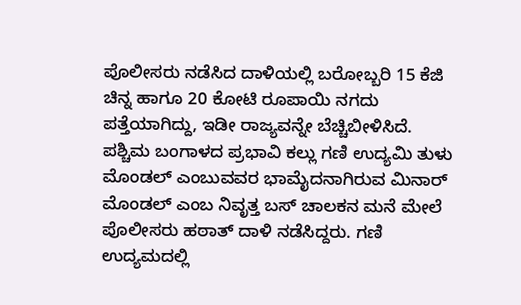ಪೊಲೀಸರು ನಡೆಸಿದ ದಾಳಿಯಲ್ಲಿ ಬರೋಬ್ಬರಿ 15 ಕೆಜಿ ಚಿನ್ನ ಹಾಗೂ 20 ಕೋಟಿ ರೂಪಾಯಿ ನಗದು ಪತ್ತೆಯಾಗಿದ್ದು, ಇಡೀ ರಾಜ್ಯವನ್ನೇ ಬೆಚ್ಚಿಬೀಳಿಸಿದೆ.
ಪಶ್ಚಿಮ ಬಂಗಾಳದ ಪ್ರಭಾವಿ ಕಲ್ಲು ಗಣಿ ಉದ್ಯಮಿ ತುಳು ಮೊಂಡಲ್ ಎಂಬುವವರ ಭಾಮೈದನಾಗಿರುವ ಮಿನಾರ್ ಮೊಂಡಲ್ ಎಂಬ ನಿವೃತ್ತ ಬಸ್ ಚಾಲಕನ ಮನೆ ಮೇಲೆ ಪೊಲೀಸರು ಹಠಾತ್ ದಾಳಿ ನಡೆಸಿದ್ದರು. ಗಣಿ ಉದ್ಯಮದಲ್ಲಿ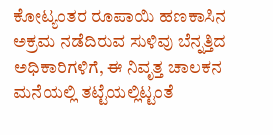ಕೋಟ್ಯಂತರ ರೂಪಾಯಿ ಹಣಕಾಸಿನ ಅಕ್ರಮ ನಡೆದಿರುವ ಸುಳಿವು ಬೆನ್ನತ್ತಿದ ಅಧಿಕಾರಿಗಳಿಗೆ, ಈ ನಿವೃತ್ತ ಚಾಲಕನ ಮನೆಯಲ್ಲಿ ತಟ್ಟೆಯಲ್ಲಿಟ್ಟಂತೆ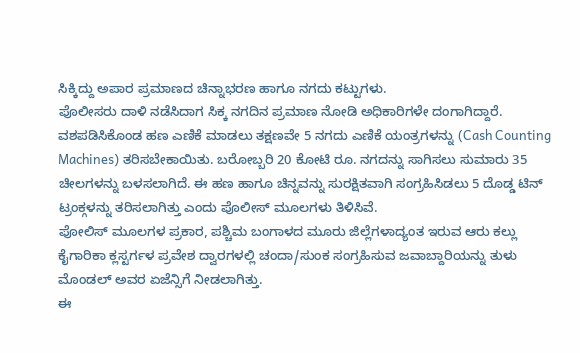ಸಿಕ್ಕಿದ್ದು ಅಪಾರ ಪ್ರಮಾಣದ ಚಿನ್ನಾಭರಣ ಹಾಗೂ ನಗದು ಕಟ್ಟುಗಳು.
ಪೊಲೀಸರು ದಾಳಿ ನಡೆಸಿದಾಗ ಸಿಕ್ಕ ನಗದಿನ ಪ್ರಮಾಣ ನೋಡಿ ಅಧಿಕಾರಿಗಳೇ ದಂಗಾಗಿದ್ದಾರೆ. ವಶಪಡಿಸಿಕೊಂಡ ಹಣ ಎಣಿಕೆ ಮಾಡಲು ತಕ್ಷಣವೇ 5 ನಗದು ಎಣಿಕೆ ಯಂತ್ರಗಳನ್ನು (Cash Counting Machines) ತರಿಸಬೇಕಾಯಿತು. ಬರೋಬ್ಬರಿ 20 ಕೋಟಿ ರೂ. ನಗದನ್ನು ಸಾಗಿಸಲು ಸುಮಾರು 35 ಚೀಲಗಳನ್ನು ಬಳಸಲಾಗಿದೆ. ಈ ಹಣ ಹಾಗೂ ಚಿನ್ನವನ್ನು ಸುರಕ್ಷಿತವಾಗಿ ಸಂಗ್ರಹಿಸಿಡಲು 5 ದೊಡ್ಡ ಟಿನ್ ಟ್ರಂಕ್ಗಳನ್ನು ತರಿಸಲಾಗಿತ್ತು ಎಂದು ಪೊಲೀಸ್ ಮೂಲಗಳು ತಿಳಿಸಿವೆ.
ಪೋಲಿಸ್ ಮೂಲಗಳ ಪ್ರಕಾರ, ಪಶ್ಚಿಮ ಬಂಗಾಳದ ಮೂರು ಜಿಲ್ಲೆಗಳಾದ್ಯಂತ ಇರುವ ಆರು ಕಲ್ಲು ಕೈಗಾರಿಕಾ ಕ್ಲಸ್ಟರ್ಗಳ ಪ್ರವೇಶ ದ್ವಾರಗಳಲ್ಲಿ ಚಂದಾ/ಸುಂಕ ಸಂಗ್ರಹಿಸುವ ಜವಾಬ್ದಾರಿಯನ್ನು ತುಳು ಮೊಂಡಲ್ ಅವರ ಏಜೆನ್ಸಿಗೆ ನೀಡಲಾಗಿತ್ತು.
ಈ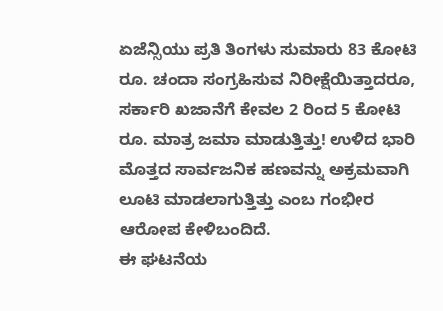ಏಜೆನ್ಸಿಯು ಪ್ರತಿ ತಿಂಗಳು ಸುಮಾರು 83 ಕೋಟಿ ರೂ. ಚಂದಾ ಸಂಗ್ರಹಿಸುವ ನಿರೀಕ್ಷೆಯಿತ್ತಾದರೂ, ಸರ್ಕಾರಿ ಖಜಾನೆಗೆ ಕೇವಲ 2 ರಿಂದ 5 ಕೋಟಿ ರೂ. ಮಾತ್ರ ಜಮಾ ಮಾಡುತ್ತಿತ್ತು! ಉಳಿದ ಭಾರಿ ಮೊತ್ತದ ಸಾರ್ವಜನಿಕ ಹಣವನ್ನು ಅಕ್ರಮವಾಗಿ ಲೂಟಿ ಮಾಡಲಾಗುತ್ತಿತ್ತು ಎಂಬ ಗಂಭೀರ ಆರೋಪ ಕೇಳಿಬಂದಿದೆ.
ಈ ಘಟನೆಯ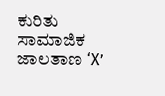ಕುರಿತು ಸಾಮಾಜಿಕ ಜಾಲತಾಣ ‘X’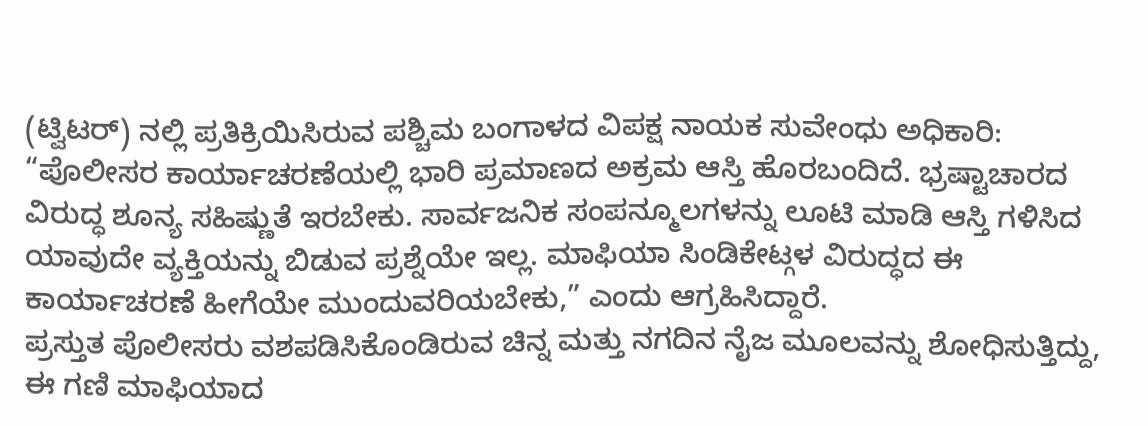(ಟ್ವಿಟರ್) ನಲ್ಲಿ ಪ್ರತಿಕ್ರಿಯಿಸಿರುವ ಪಶ್ಚಿಮ ಬಂಗಾಳದ ವಿಪಕ್ಷ ನಾಯಕ ಸುವೇಂಧು ಅಧಿಕಾರಿ:
“ಪೊಲೀಸರ ಕಾರ್ಯಾಚರಣೆಯಲ್ಲಿ ಭಾರಿ ಪ್ರಮಾಣದ ಅಕ್ರಮ ಆಸ್ತಿ ಹೊರಬಂದಿದೆ. ಭ್ರಷ್ಟಾಚಾರದ ವಿರುದ್ಧ ಶೂನ್ಯ ಸಹಿಷ್ಣುತೆ ಇರಬೇಕು. ಸಾರ್ವಜನಿಕ ಸಂಪನ್ಮೂಲಗಳನ್ನು ಲೂಟಿ ಮಾಡಿ ಆಸ್ತಿ ಗಳಿಸಿದ ಯಾವುದೇ ವ್ಯಕ್ತಿಯನ್ನು ಬಿಡುವ ಪ್ರಶ್ನೆಯೇ ಇಲ್ಲ. ಮಾಫಿಯಾ ಸಿಂಡಿಕೇಟ್ಗಳ ವಿರುದ್ಧದ ಈ ಕಾರ್ಯಾಚರಣೆ ಹೀಗೆಯೇ ಮುಂದುವರಿಯಬೇಕು,” ಎಂದು ಆಗ್ರಹಿಸಿದ್ದಾರೆ.
ಪ್ರಸ್ತುತ ಪೊಲೀಸರು ವಶಪಡಿಸಿಕೊಂಡಿರುವ ಚಿನ್ನ ಮತ್ತು ನಗದಿನ ನೈಜ ಮೂಲವನ್ನು ಶೋಧಿಸುತ್ತಿದ್ದು, ಈ ಗಣಿ ಮಾಫಿಯಾದ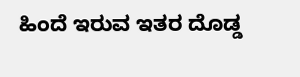ಹಿಂದೆ ಇರುವ ಇತರ ದೊಡ್ಡ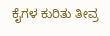ಕೈಗಳ ಕುರಿತು ತೀವ್ರ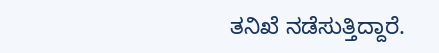ತನಿಖೆ ನಡೆಸುತ್ತಿದ್ದಾರೆ.